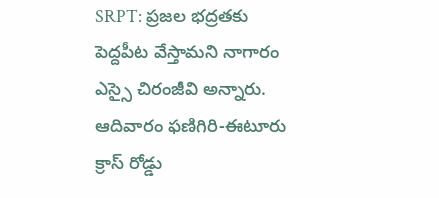SRPT: ప్రజల భద్రతకు పెద్దపీట వేస్తామని నాగారం ఎస్సై చిరంజీవి అన్నారు. ఆదివారం ఫణిగిరి-ఈటూరు క్రాస్ రోడ్డు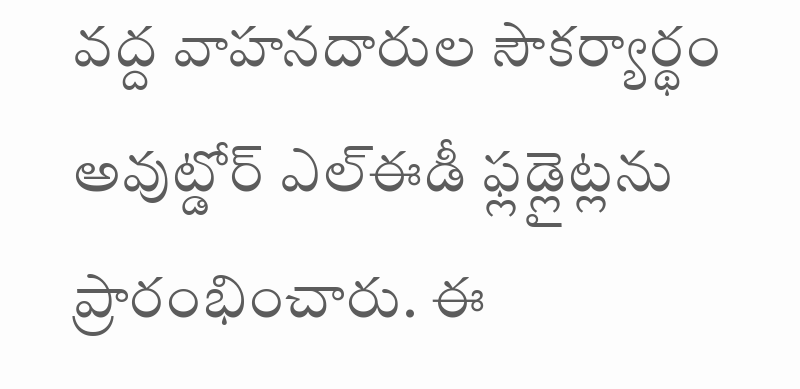వద్ద వాహనదారుల సౌకర్యార్థం అవుట్డోర్ ఎల్ఈడీ ఫ్లడ్లైట్లను ప్రారంభించారు. ఈ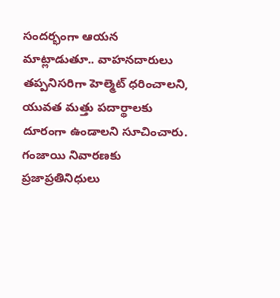సందర్భంగా ఆయన మాట్లాడుతూ.. వాహనదారులు తప్పనిసరిగా హెల్మెట్ ధరించాలని, యువత మత్తు పదార్థాలకు దూరంగా ఉండాలని సూచించారు. గంజాయి నివారణకు ప్రజాప్రతినిధులు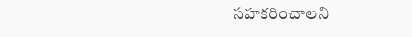సహకరించాలని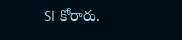SI కోరారు.